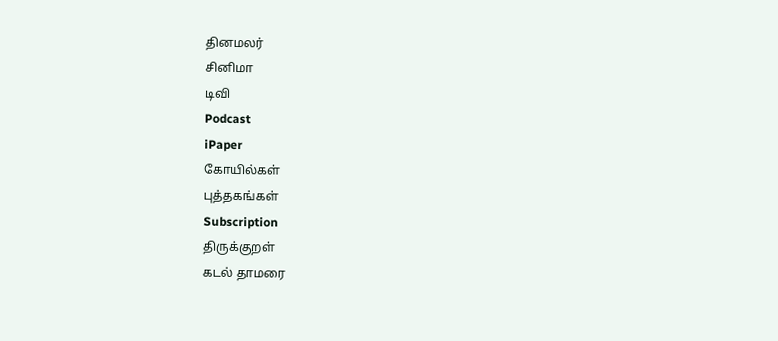தினமலர்
சினிமா
டிவி
Podcast
iPaper
கோயில்கள்
புத்தகங்கள்
Subscription
திருக்குறள்
கடல் தாமரை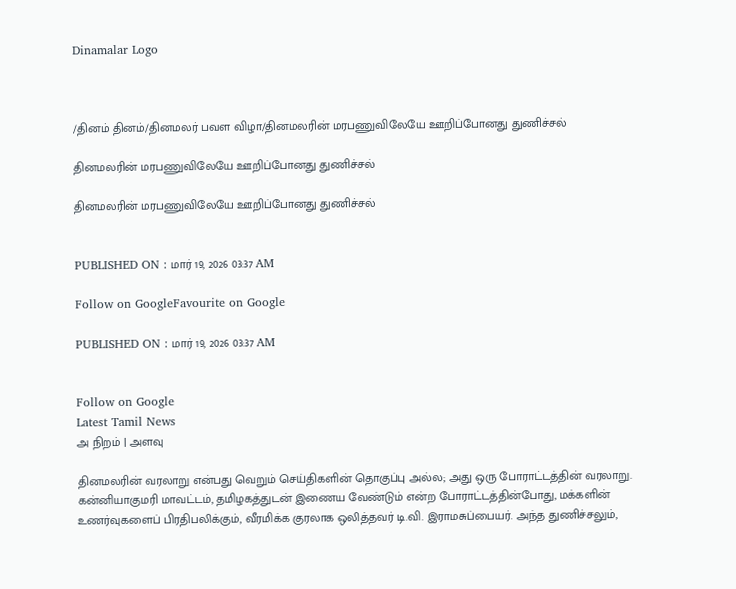Dinamalar Logo



/தினம் தினம்/தினமலர் பவள விழா/தினமலரின் மரபணுவிலேயே ஊறிப்போனது துணிச்சல்

தினமலரின் மரபணுவிலேயே ஊறிப்போனது துணிச்சல்

தினமலரின் மரபணுவிலேயே ஊறிப்போனது துணிச்சல்


PUBLISHED ON : மார் 19, 2026 03:37 AM

Follow on GoogleFavourite on Google

PUBLISHED ON : மார் 19, 2026 03:37 AM


Follow on Google
Latest Tamil News
அ நிறம் | அளவு

தினமலரின் வரலாறு என்பது வெறும் செய்திகளின் தொகுப்பு அல்ல; அது ஒரு போராட்டத்தின் வரலாறு. கன்னியாகுமரி மாவட்டம், தமிழகத்துடன் இணைய வேண்டும் என்ற போராட்டத்தின்போது, மக்களின் உணர்வுகளைப் பிரதிபலிக்கும், வீரமிக்க குரலாக ஒலித்தவர் டி.வி. இராமசுப்பையர். அந்த துணிச்சலும்,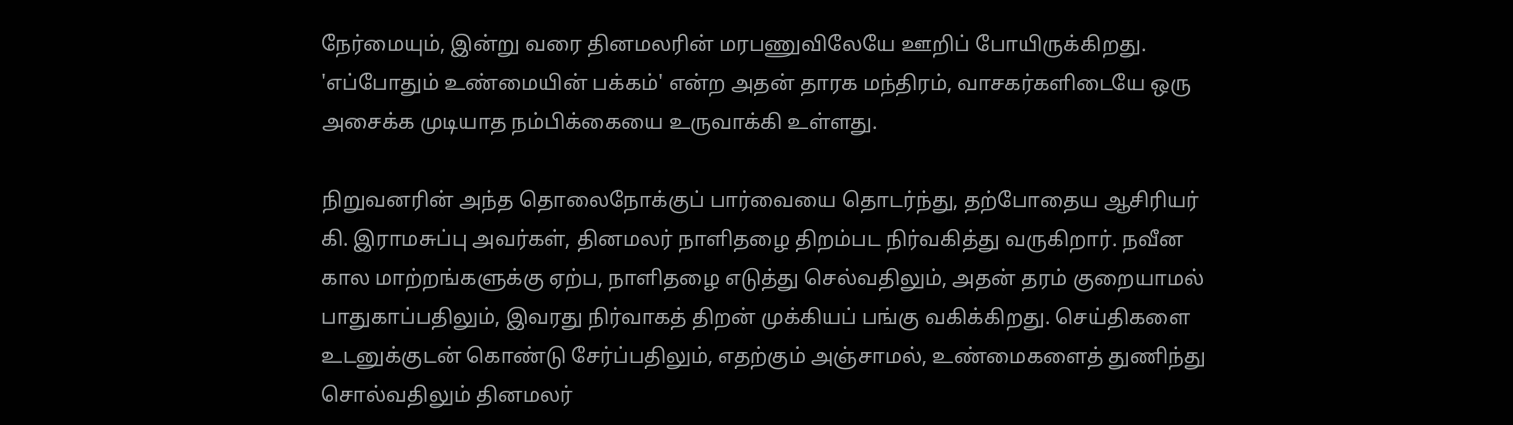நேர்மையும், இன்று வரை தினமலரின் மரபணுவிலேயே ஊறிப் போயிருக்கிறது. 'எப்போதும் உண்மையின் பக்கம்' என்ற அதன் தாரக மந்திரம், வாசகர்களிடையே ஒரு அசைக்க முடியாத நம்பிக்கையை உருவாக்கி உள்ளது.

நிறுவனரின் அந்த தொலைநோக்குப் பார்வையை தொடர்ந்து, தற்போதைய ஆசிரியர் கி. இராமசுப்பு அவர்கள், தினமலர் நாளிதழை திறம்பட நிர்வகித்து வருகிறார். நவீன கால மாற்றங்களுக்கு ஏற்ப, நாளிதழை எடுத்து செல்வதிலும், அதன் தரம் குறையாமல் பாதுகாப்பதிலும், இவரது நிர்வாகத் திறன் முக்கியப் பங்கு வகிக்கிறது. செய்திகளை உடனுக்குடன் கொண்டு சேர்ப்பதிலும், எதற்கும் அஞ்சாமல், உண்மைகளைத் துணிந்து சொல்வதிலும் தினமலர்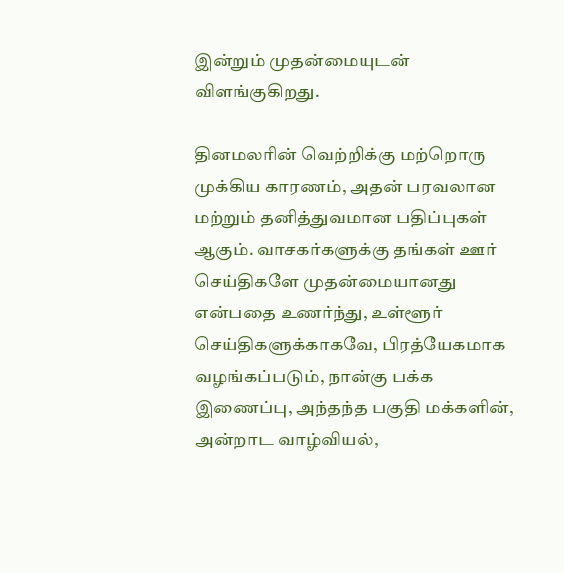இன்றும் முதன்மையுடன் விளங்குகிறது.

தினமலரின் வெற்றிக்கு மற்றொரு முக்கிய காரணம், அதன் பரவலான மற்றும் தனித்துவமான பதிப்புகள் ஆகும். வாசகர்களுக்கு தங்கள் ஊர் செய்திகளே முதன்மையானது என்பதை உணர்ந்து, உள்ளூர் செய்திகளுக்காகவே, பிரத்யேகமாக வழங்கப்படும், நான்கு பக்க இணைப்பு, அந்தந்த பகுதி மக்களின், அன்றாட வாழ்வியல்,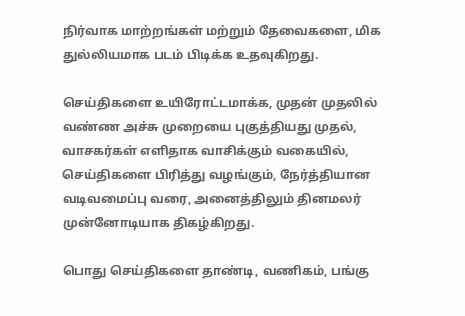நிர்வாக மாற்றங்கள் மற்றும் தேவைகளை, மிக துல்லியமாக படம் பிடிக்க உதவுகிறது.

செய்திகளை உயிரோட்டமாக்க, முதன் முதலில் வண்ண அச்சு முறையை புகுத்தியது முதல், வாசகர்கள் எளிதாக வாசிக்கும் வகையில், செய்திகளை பிரித்து வழங்கும், நேர்த்தியான வடிவமைப்பு வரை, அனைத்திலும் தினமலர் முன்னோடியாக திகழ்கிறது.

பொது செய்திகளை தாண்டி, வணிகம், பங்கு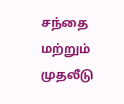சந்தை மற்றும் முதலீடு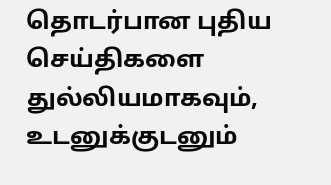தொடர்பான புதிய செய்திகளை துல்லியமாகவும், உடனுக்குடனும்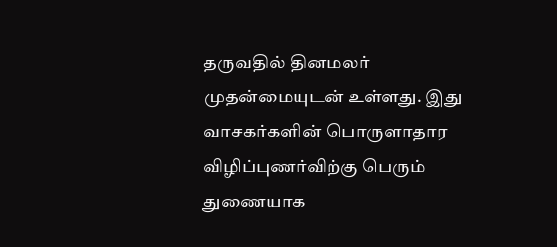தருவதில் தினமலர் முதன்மையுடன் உள்ளது. இது வாசகர்களின் பொருளாதார விழிப்புணர்விற்கு பெரும் துணையாக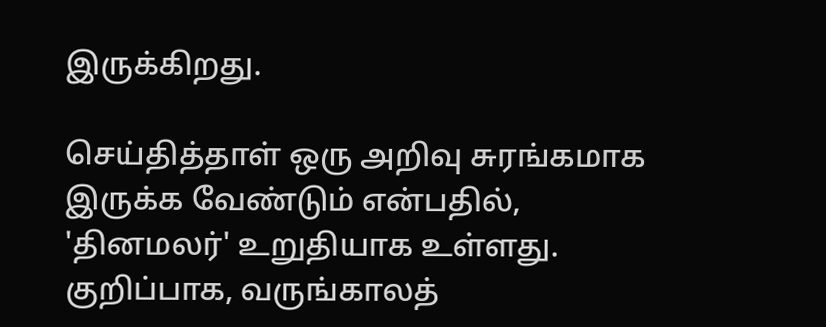இருக்கிறது.

செய்தித்தாள் ஒரு அறிவு சுரங்கமாக இருக்க வேண்டும் என்பதில், 'தினமலர்' உறுதியாக உள்ளது. குறிப்பாக, வருங்காலத்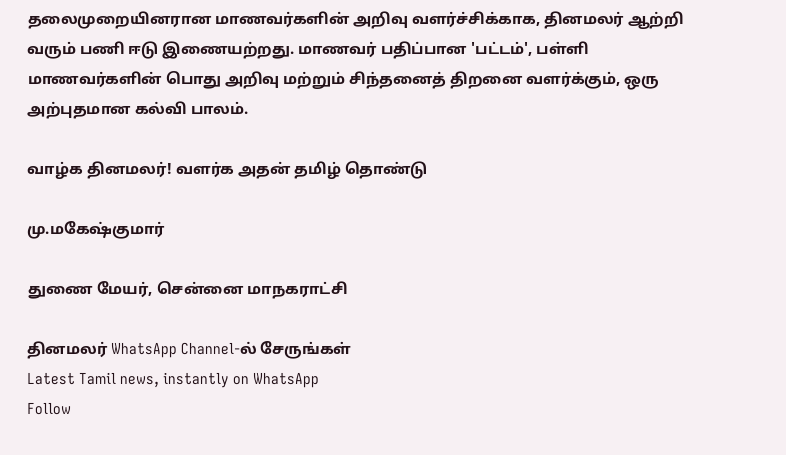தலைமுறையினரான மாணவர்களின் அறிவு வளர்ச்சிக்காக, தினமலர் ஆற்றி வரும் பணி ஈடு இணையற்றது. மாணவர் பதிப்பான 'பட்டம்', பள்ளி மாணவர்களின் பொது அறிவு மற்றும் சிந்தனைத் திறனை வளர்க்கும், ஒரு அற்புதமான கல்வி பாலம்.

வாழ்க தினமலர்! வளர்க அதன் தமிழ் தொண்டு

மு.மகேஷ்குமார்

துணை மேயர், சென்னை மாநகராட்சி

தினமலர் WhatsApp Channel-ல் சேருங்கள்
Latest Tamil news, instantly on WhatsApp
Follow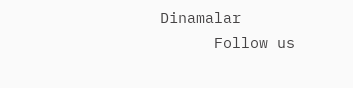Dinamalar
      Follow us